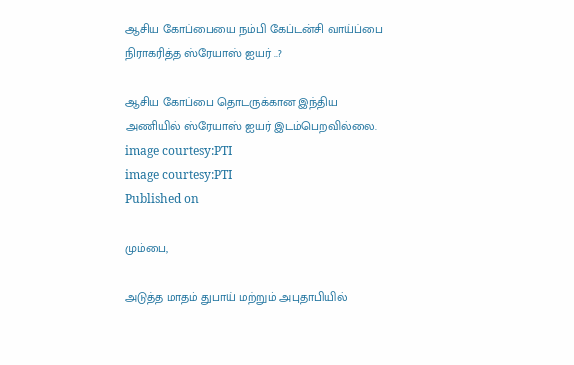ஆசிய கோப்பையை நம்பி கேப்டன்சி வாய்ப்பை நிராகரித்த ஸ்ரேயாஸ் ஐயர் ..?

ஆசிய கோப்பை தொடருக்கான இந்திய அணியில் ஸ்ரேயாஸ் ஐயர் இடம்பெறவில்லை.
image courtesy:PTI
image courtesy:PTI
Published on

மும்பை,

அடுத்த மாதம் துபாய் மற்றும் அபுதாபியில்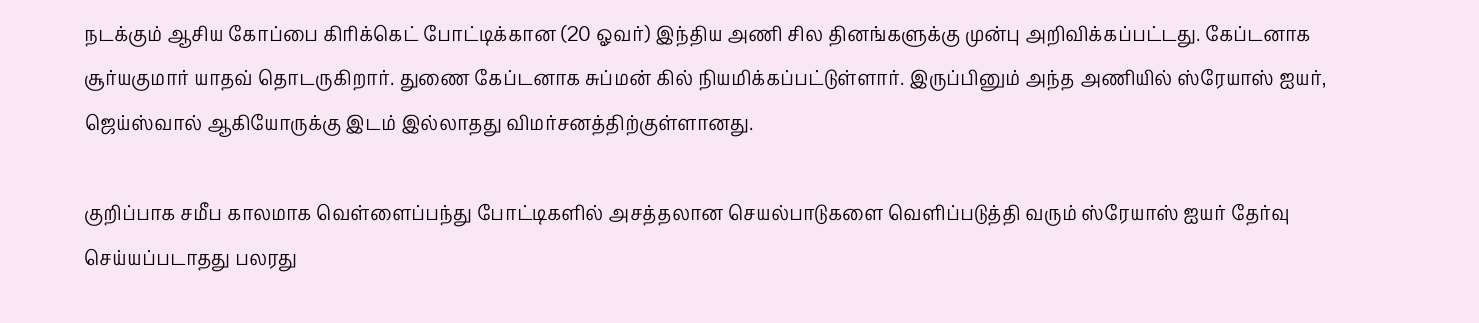நடக்கும் ஆசிய கோப்பை கிரிக்கெட் போட்டிக்கான (20 ஓவர்) இந்திய அணி சில தினங்களுக்கு முன்பு அறிவிக்கப்பட்டது. கேப்டனாக சூர்யகுமார் யாதவ் தொடருகிறார். துணை கேப்டனாக சுப்மன் கில் நியமிக்கப்பட்டுள்ளார். இருப்பினும் அந்த அணியில் ஸ்ரேயாஸ் ஐயர், ஜெய்ஸ்வால் ஆகியோருக்கு இடம் இல்லாதது விமர்சனத்திற்குள்ளானது.

குறிப்பாக சமீப காலமாக வெள்ளைப்பந்து போட்டிகளில் அசத்தலான செயல்பாடுகளை வெளிப்படுத்தி வரும் ஸ்ரேயாஸ் ஐயர் தேர்வு செய்யப்படாதது பலரது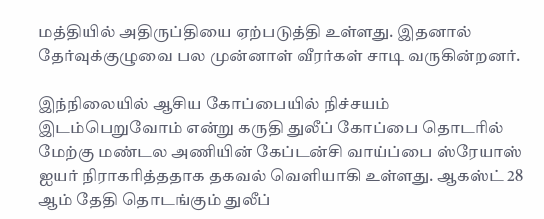மத்தியில் அதிருப்தியை ஏற்படுத்தி உள்ளது. இதனால் தேர்வுக்குழுவை பல முன்னாள் வீரர்கள் சாடி வருகின்றனர்.

இந்நிலையில் ஆசிய கோப்பையில் நிச்சயம் இடம்பெறுவோம் என்று கருதி துலீப் கோப்பை தொடரில் மேற்கு மண்டல அணியின் கேப்டன்சி வாய்ப்பை ஸ்ரேயாஸ் ஐயர் நிராகரித்ததாக தகவல் வெளியாகி உள்ளது. ஆகஸ்ட் 28 ஆம் தேதி தொடங்கும் துலீப்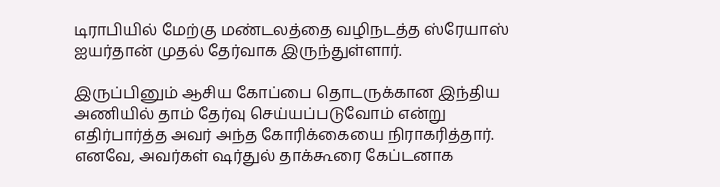டிராபியில் மேற்கு மண்டலத்தை வழிநடத்த ஸ்ரேயாஸ் ஐயர்தான் முதல் தேர்வாக இருந்துள்ளார்.

இருப்பினும் ஆசிய கோப்பை தொடருக்கான இந்திய அணியில் தாம் தேர்வு செய்யப்படுவோம் என்று எதிர்பார்த்த அவர் அந்த கோரிக்கையை நிராகரித்தார். எனவே, அவர்கள் ஷர்துல் தாக்கூரை கேப்டனாக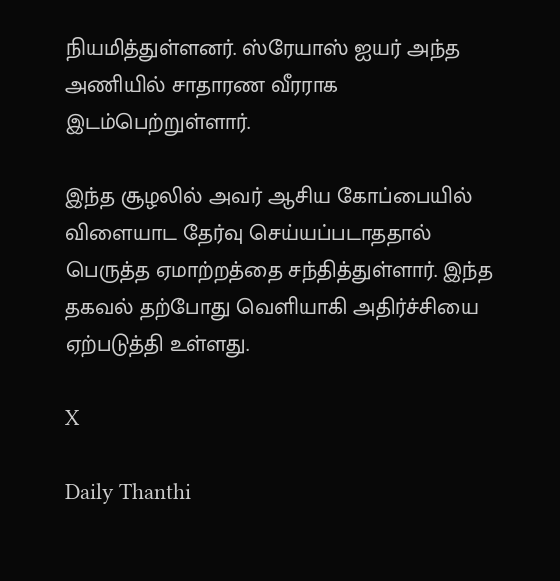நியமித்துள்ளனர். ஸ்ரேயாஸ் ஐயர் அந்த அணியில் சாதாரண வீரராக இடம்பெற்றுள்ளார்.

இந்த சூழலில் அவர் ஆசிய கோப்பையில் விளையாட தேர்வு செய்யப்படாததால் பெருத்த ஏமாற்றத்தை சந்தித்துள்ளார். இந்த தகவல் தற்போது வெளியாகி அதிர்ச்சியை ஏற்படுத்தி உள்ளது.

X

Daily Thanthi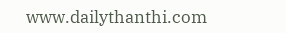www.dailythanthi.com